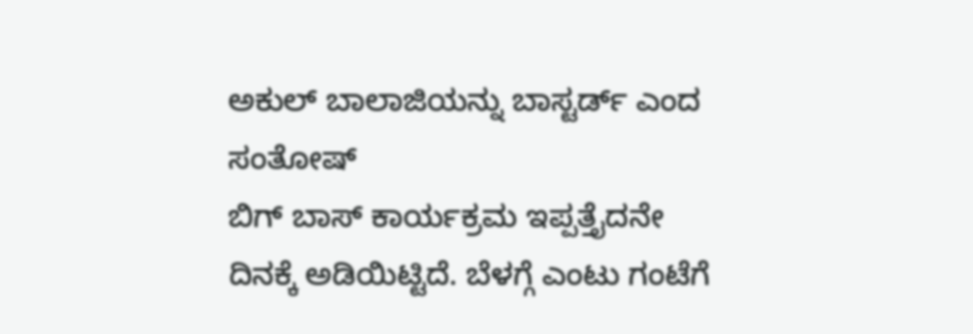ಅಕುಲ್ ಬಾಲಾಜಿಯನ್ನು ಬಾಸ್ಟರ್ಡ್ ಎಂದ ಸಂತೋಷ್
ಬಿಗ್ ಬಾಸ್ ಕಾರ್ಯಕ್ರಮ ಇಪ್ಪತ್ತೈದನೇ ದಿನಕ್ಕೆ ಅಡಿಯಿಟ್ಟಿದೆ. ಬೆಳಗ್ಗೆ ಎಂಟು ಗಂಟೆಗೆ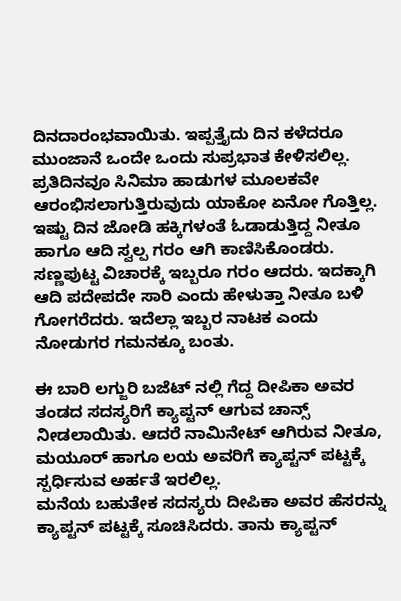ದಿನದಾರಂಭವಾಯಿತು. ಇಪ್ಪತ್ತೈದು ದಿನ ಕಳೆದರೂ ಮುಂಜಾನೆ ಒಂದೇ ಒಂದು ಸುಪ್ರಭಾತ ಕೇಳಿಸಲಿಲ್ಲ. ಪ್ರತಿದಿನವೂ ಸಿನಿಮಾ ಹಾಡುಗಳ ಮೂಲಕವೇ ಆರಂಭಿಸಲಾಗುತ್ತಿರುವುದು ಯಾಕೋ ಏನೋ ಗೊತ್ತಿಲ್ಲ.
ಇಷ್ಟು ದಿನ ಜೋಡಿ ಹಕ್ಕಿಗಳಂತೆ ಓಡಾಡುತ್ತಿದ್ದ ನೀತೂ ಹಾಗೂ ಆದಿ ಸ್ವಲ್ಪ ಗರಂ ಆಗಿ ಕಾಣಿಸಿಕೊಂಡರು. ಸಣ್ಣಪುಟ್ಟ ವಿಚಾರಕ್ಕೆ ಇಬ್ಬರೂ ಗರಂ ಆದರು. ಇದಕ್ಕಾಗಿ ಆದಿ ಪದೇಪದೇ ಸಾರಿ ಎಂದು ಹೇಳುತ್ತಾ ನೀತೂ ಬಳಿ ಗೋಗರೆದರು. ಇದೆಲ್ಲಾ ಇಬ್ಬರ ನಾಟಕ ಎಂದು ನೋಡುಗರ ಗಮನಕ್ಕೂ ಬಂತು.

ಈ ಬಾರಿ ಲಗ್ಜುರಿ ಬಜೆಟ್ ನಲ್ಲಿ ಗೆದ್ದ ದೀಪಿಕಾ ಅವರ ತಂಡದ ಸದಸ್ಯರಿಗೆ ಕ್ಯಾಪ್ಟನ್ ಆಗುವ ಚಾನ್ಸ್ ನೀಡಲಾಯಿತು. ಆದರೆ ನಾಮಿನೇಟ್ ಆಗಿರುವ ನೀತೂ, ಮಯೂರ್ ಹಾಗೂ ಲಯ ಅವರಿಗೆ ಕ್ಯಾಪ್ಟನ್ ಪಟ್ಟಕ್ಕೆ ಸ್ಪರ್ಧಿಸುವ ಅರ್ಹತೆ ಇರಲಿಲ್ಲ.
ಮನೆಯ ಬಹುತೇಕ ಸದಸ್ಯರು ದೀಪಿಕಾ ಅವರ ಹೆಸರನ್ನು ಕ್ಯಾಪ್ಟನ್ ಪಟ್ಟಕ್ಕೆ ಸೂಚಿಸಿದರು. ತಾನು ಕ್ಯಾಪ್ಟನ್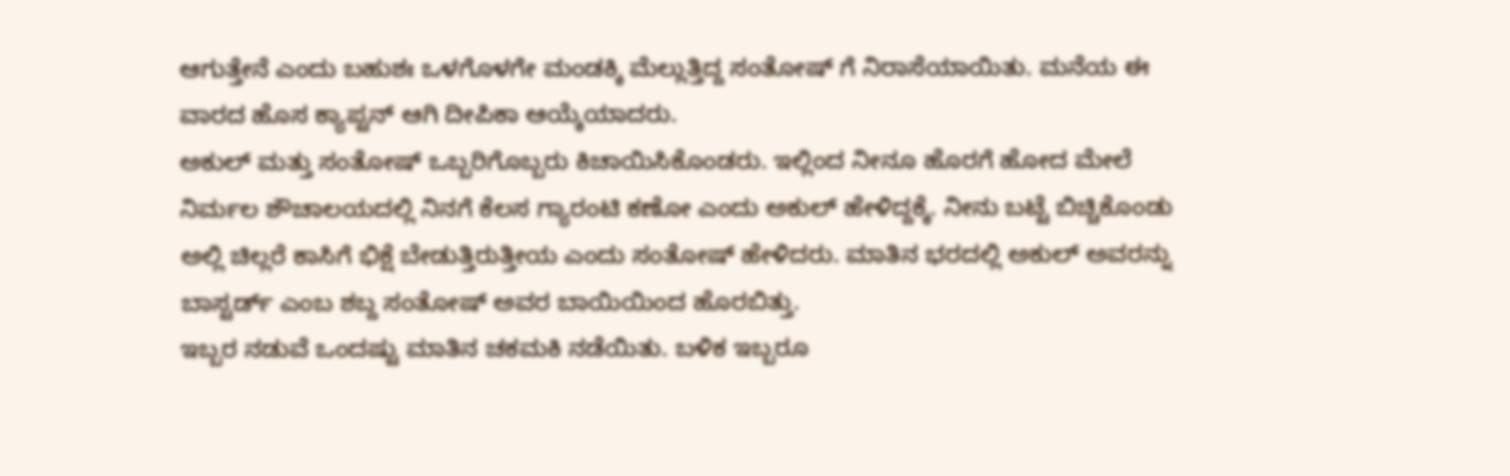ಆಗುತ್ತೇನೆ ಎಂದು ಬಹುಶಃ ಒಳಗೊಳಗೇ ಮಂಡಕ್ಕಿ ಮೆಲ್ಲುತ್ತಿದ್ದ ಸಂತೋಷ್ ಗೆ ನಿರಾಸೆಯಾಯಿತು. ಮನೆಯ ಈ ವಾರದ ಹೊಸ ಕ್ಯಾಪ್ಟನ್ ಆಗಿ ದೀಪಿಕಾ ಆಯ್ಕೆಯಾದರು.
ಅಕುಲ್ ಮತ್ತು ಸಂತೋಷ್ ಒಬ್ಬರಿಗೊಬ್ಬರು ಕಿಚಾಯಿಸಿಕೊಂಡರು. ಇಲ್ಲಿಂದ ನೀನೂ ಹೊರಗೆ ಹೋದ ಮೇಲೆ ನಿರ್ಮಲ ಶೌಚಾಲಯದಲ್ಲಿ ನಿನಗೆ ಕೆಲಸ ಗ್ಯಾರಂಟಿ ಕಣೋ ಎಂದು ಅಕುಲ್ ಹೇಳಿದ್ದಕ್ಕೆ. ನೀನು ಬಟ್ಟೆ ಬಿಚ್ಚಿಕೊಂಡು ಅಲ್ಲಿ ಚಿಲ್ಲರೆ ಕಾಸಿಗೆ ಭಿಕ್ಷೆ ಬೇಡುತ್ತಿರುತ್ತೀಯ ಎಂದು ಸಂತೋಷ್ ಹೇಳಿದರು. ಮಾತಿನ ಭರದಲ್ಲಿ ಅಕುಲ್ ಅವರನ್ನು ಬಾಸ್ಟರ್ಡ್ ಎಂಬ ಶಬ್ದ ಸಂತೋಷ್ ಅವರ ಬಾಯಿಯಿಂದ ಹೊರಬಿತ್ತು.
ಇಬ್ಬರ ನಡುವೆ ಒಂದಷ್ಟು ಮಾತಿನ ಚಕಮಕಿ ನಡೆಯಿತು. ಬಳಿಕ ಇಬ್ಬರೂ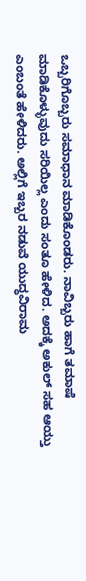ಒಬ್ಬರಿಗೊಬ್ಬರು ಸಮಾಧಾನ ಮಾಡಿಕೊಂಡರು. ನಾವಿಬ್ಬರು ಹಾಗೆ ತಮಾಷೆ ಮಾಡಿಕೊಳ್ಳುವುದು ಸರಿಯಿಲ್ಲ ಎಂದು ಸಂತೂ ಹೇಳಿದ. ಅದಕ್ಕೆ ಅಕುಲ್ ಸಹ ಆಯ್ತು ಎಂಬಂತೆ ಹೇಳಿದರು. ಅಲ್ಲಿಗೆ ಇಬ್ಬರ ನಡುವೆ ಯುದ್ಧವಿರಾಮ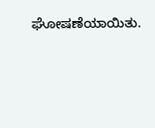ಘೋಷಣೆಯಾಯಿತು.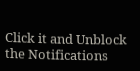Click it and Unblock the Notifications